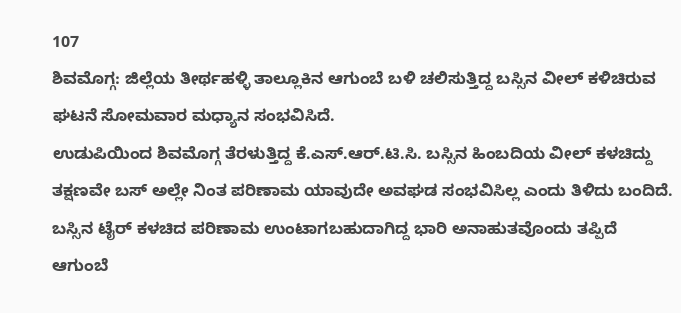107
ಶಿವಮೊಗ್ಗ: ಜಿಲ್ಲೆಯ ತೀರ್ಥಹಳ್ಳಿ ತಾಲ್ಲೂಕಿನ ಆಗುಂಬೆ ಬಳಿ ಚಲಿಸುತ್ತಿದ್ದ ಬಸ್ಸಿನ ವೀಲ್ ಕಳಿಚಿರುವ ಘಟನೆ ಸೋಮವಾರ ಮಧ್ಯಾನ ಸಂಭವಿಸಿದೆ.
ಉಡುಪಿಯಿಂದ ಶಿವಮೊಗ್ಗ ತೆರಳುತ್ತಿದ್ದ ಕೆ.ಎಸ್.ಆರ್.ಟಿ.ಸಿ. ಬಸ್ಸಿನ ಹಿಂಬದಿಯ ವೀಲ್ ಕಳಚಿದ್ದು ತಕ್ಷಣವೇ ಬಸ್ ಅಲ್ಲೇ ನಿಂತ ಪರಿಣಾಮ ಯಾವುದೇ ಅವಘಡ ಸಂಭವಿಸಿಲ್ಲ ಎಂದು ತಿಳಿದು ಬಂದಿದೆ.
ಬಸ್ಸಿನ ಟೈರ್ ಕಳಚಿದ ಪರಿಣಾಮ ಉಂಟಾಗಬಹುದಾಗಿದ್ದ ಭಾರಿ ಅನಾಹುತವೊಂದು ತಪ್ಪಿದೆ
ಆಗುಂಬೆ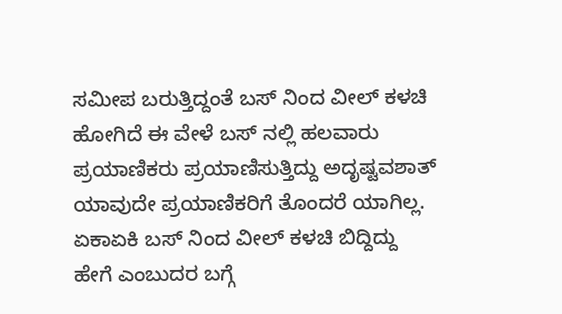ಸಮೀಪ ಬರುತ್ತಿದ್ದಂತೆ ಬಸ್ ನಿಂದ ವೀಲ್ ಕಳಚಿ ಹೋಗಿದೆ ಈ ವೇಳೆ ಬಸ್ ನಲ್ಲಿ ಹಲವಾರು ಪ್ರಯಾಣಿಕರು ಪ್ರಯಾಣಿಸುತ್ತಿದ್ದು ಅದೃಷ್ಟವಶಾತ್ ಯಾವುದೇ ಪ್ರಯಾಣಿಕರಿಗೆ ತೊಂದರೆ ಯಾಗಿಲ್ಲ.
ಏಕಾಏಕಿ ಬಸ್ ನಿಂದ ವೀಲ್ ಕಳಚಿ ಬಿದ್ದಿದ್ದು ಹೇಗೆ ಎಂಬುದರ ಬಗ್ಗೆ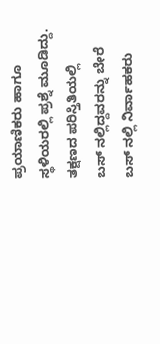ಪ್ರಯಾಣಿಕರು ಹಾಗೂ ಸ್ಥಳಿಯರಲ್ಲಿ ಪ್ರಶ್ನೆ ಮೂಡಿದ್ದು. ತಕ್ಷಣದ ಪರಿಸ್ತಿತಿಯಲ್ಲಿ
ಬಸ್ ನಲ್ಲಿದ್ದವರನ್ನು ಬೇರೆ ಬಸ್ ನಲ್ಲಿ ನಿರ್ವಾಹಕರು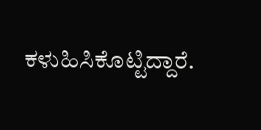ಕಳುಹಿಸಿಕೊಟ್ಟಿದ್ದಾರೆ.